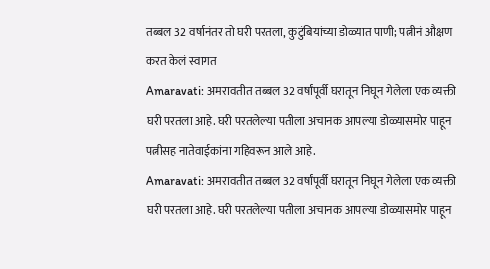तब्बल 32 वर्षानंतर तो घरी परतला, कुटुंबियांच्या डोळ्यात पाणी; पत्नीनं औक्षण करत केलं स्वागत
Amaravati: अमरावतीत तब्बल 32 वर्षांपूर्वी घरातून निघून गेलेला एक व्यक्ती घरी परतला आहे. घरी परतलेल्या पतीला अचानक आपल्या डोळ्यासमोर पाहून पत्नीसह नातेवाईकांना गहिवरून आले आहे.
Amaravati: अमरावतीत तब्बल 32 वर्षांपूर्वी घरातून निघून गेलेला एक व्यक्ती घरी परतला आहे. घरी परतलेल्या पतीला अचानक आपल्या डोळ्यासमोर पाहून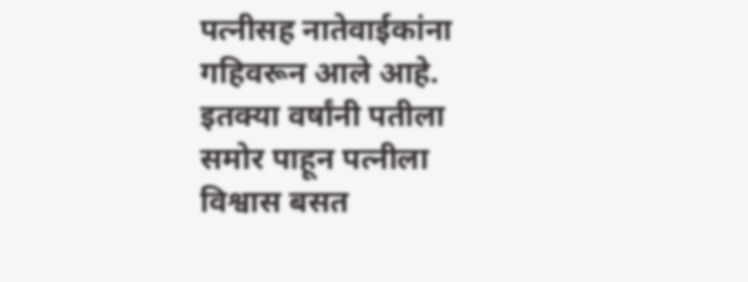पत्नीसह नातेवाईकांना गहिवरून आले आहे. इतक्या वर्षांनी पतीला समोर पाहून पत्नीला विश्वास बसत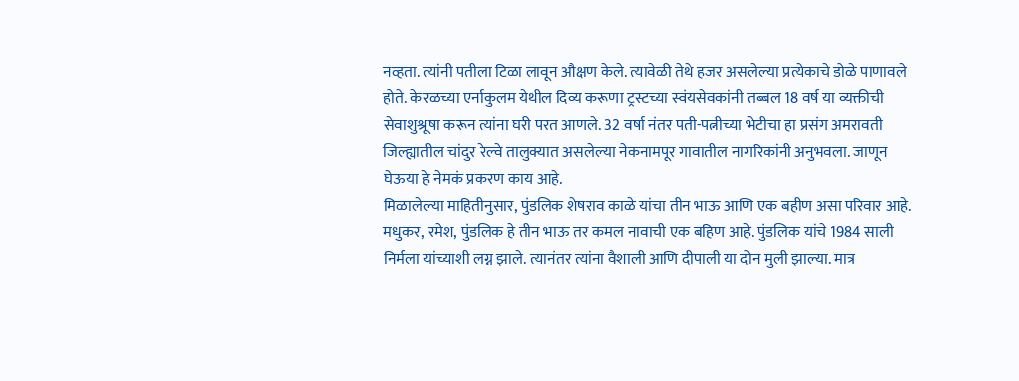नव्हता. त्यांनी पतीला टिळा लावून औक्षण केले. त्यावेळी तेथे हजर असलेल्या प्रत्येकाचे डोळे पाणावले होते. केरळच्या एर्नाकुलम येथील दिव्य करूणा ट्रस्टच्या स्वंयसेवकांनी तब्बल 18 वर्ष या व्यक्तीची सेवाशुश्रूषा करून त्यांना घरी परत आणले. 32 वर्षा नंतर पती-पत्नीच्या भेटीचा हा प्रसंग अमरावती जिल्ह्यातील चांदुर रेल्वे तालुक्यात असलेल्या नेकनामपूर गावातील नागरिकांनी अनुभवला. जाणून घेऊया हे नेमकं प्रकरण काय आहे.
मिळालेल्या माहितीनुसार, पुंडलिक शेषराव काळे यांचा तीन भाऊ आणि एक बहीण असा परिवार आहे. मधुकर, रमेश, पुंडलिक हे तीन भाऊ तर कमल नावाची एक बहिण आहे. पुंडलिक यांचे 1984 साली निर्मला यांच्याशी लग्न झाले. त्यानंतर त्यांना वैशाली आणि दीपाली या दोन मुली झाल्या. मात्र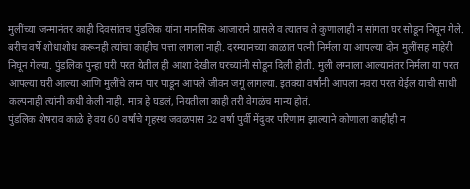मुलींच्या जन्मानंतर काही दिवसांतच पुंडलिक यांना मानसिक आजाराने ग्रासले व त्यातच ते कुणालाही न सांगता घर सोडून निघून गेले. बरीच वर्षे शोधाशोध करूनही त्यांचा काहीच पत्ता लागला नाही. दरम्यानच्या काळात पत्नी निर्मला या आपल्या दोन मुलींसह माहेरी निघून गेल्या. पुंडलिक पुन्हा घरी परत येतील ही आशा देखील घरच्यांनी सोडून दिली होती. मुली लग्नाला आल्यानंतर निर्मला या परत आपल्या घरी आल्या आणि मुलींचे लग्न पार पाडून आपले जीवन जगू लागल्या. इतक्या वर्षांनी आपला नवरा परत येईल याची साधी कल्पनाही त्यांनी कधी केली नाही. मात्र हे घडलं, नियतीला काही तरी वेगळंच मान्य होतं.
पुंडलिक शेषराव काळे हे वय 60 वर्षांचे गृहस्थ जवळपास 32 वर्षा पुर्वी मेंदुवर परिणाम झाल्याने कोणाला काहीही न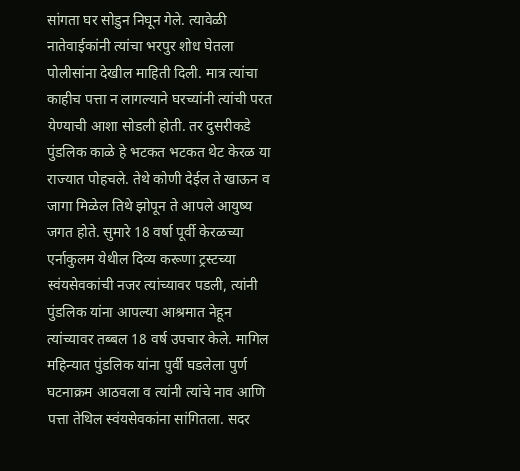सांगता घर सोडुन निघून गेले. त्यावेळी नातेवाईकांनी त्यांचा भरपुर शोध घेतला पोलीसांना देखील माहिती दिली. मात्र त्यांचा काहीच पत्ता न लागल्याने घरच्यांनी त्यांची परत येण्याची आशा सोडली होती. तर दुसरीकडे पुंडलिक काळे हे भटकत भटकत थेट केरळ या राज्यात पोहचले. तेथे कोणी देईल ते खाऊन व जागा मिळेल तिथे झोपून ते आपले आयुष्य जगत होते. सुमारे 18 वर्षा पूर्वी केरळच्या एर्नाकुलम येथील दिव्य करूणा ट्रस्टच्या स्वंयसेवकांची नजर त्यांच्यावर पडली, त्यांनी पुंडलिक यांना आपल्या आश्रमात नेहून त्यांच्यावर तब्बल 18 वर्ष उपचार केले. मागिल महिन्यात पुंडलिक यांना पुर्वी घडलेला पुर्ण घटनाक्रम आठवला व त्यांनी त्यांचे नाव आणि पत्ता तेथिल स्वंयसेवकांना सांगितला. सदर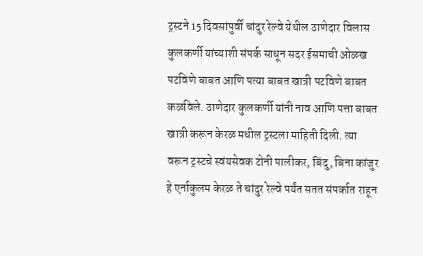ट्रस्टने 15 दिवसांपुर्वी चांदुर रेल्वे येथील ठाणेदार विलास कुलकर्णी यांच्याशी संपर्क साधून सदर ईसमाची ओळख पटविणे बाबत आणि पत्या बाबत खात्री पटविणे बाबत कळविले. ठाणेदार कुलकर्णी यांनी नाव आणि पत्ता बाबत खात्री करून केरळ मधील ट्रस्टला माहिती दिली. त्या वरून ट्रस्टचे स्वंयसेवक टोनी पालीकर, बिंदु, बिना कांजुर हे एर्नाकुलम केरळ ते चांदुर रेल्वे पर्यंत सतत संपर्कात राहून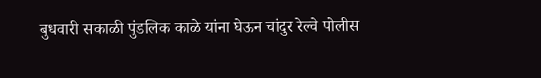बुधवारी सकाळी पुंडलिक काळे यांना घेऊन चांदुर रेल्वे पोलीस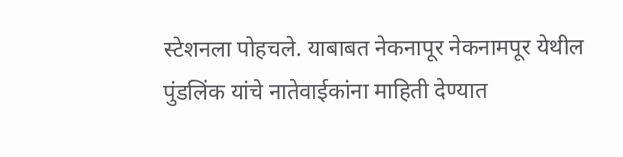स्टेशनला पोहचले. याबाबत नेकनापूर नेकनामपूर येथील पुंडलिंक यांचे नातेवाईकांना माहिती देण्यात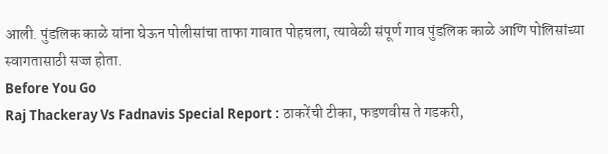आली. पुंडलिक काळे यांना घेऊन पोलीसांचा ताफा गावात पोहचला, त्यावेळी संपूर्ण गाव पुंडलिक काळे आणि पोलिसांच्या स्वागतासाठी सज्ज होता.
Before You Go
Raj Thackeray Vs Fadnavis Special Report : ठाकरेंची टीका, फडणवीस ते गडकरी,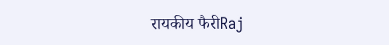रायकीय फैरीRaj